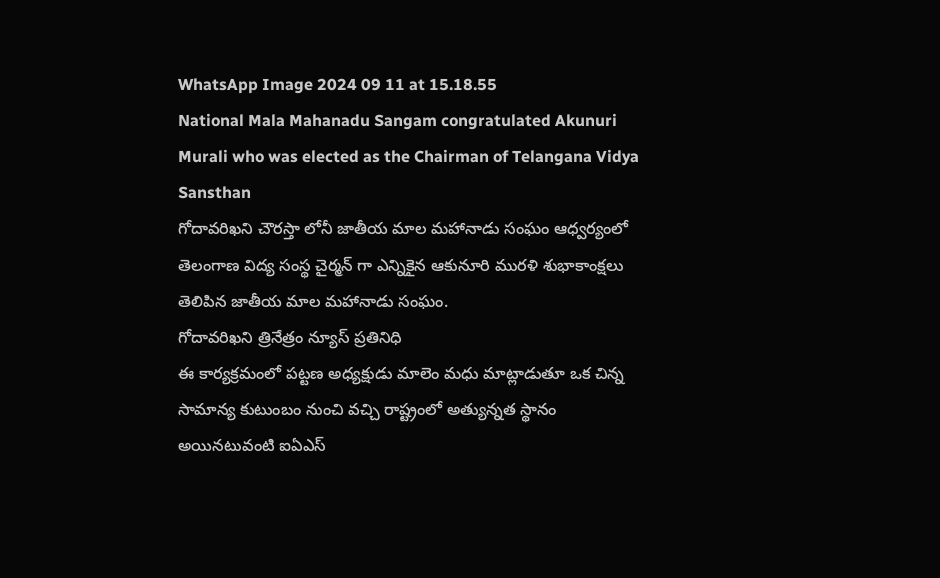WhatsApp Image 2024 09 11 at 15.18.55
National Mala Mahanadu Sangam congratulated Akunuri Murali who was elected as the Chairman of Telangana Vidya Sansthan
గోదావరిఖని చౌరస్తా లోనీ జాతీయ మాల మహానాడు సంఘం ఆధ్వర్యంలో
తెలంగాణ విద్య సంస్థ చైర్మన్ గా ఎన్నికైన ఆకునూరి మురళి శుభాకాంక్షలు తెలిపిన జాతీయ మాల మహానాడు సంఘం.
గోదావరిఖని త్రినేత్రం న్యూస్ ప్రతినిధి
ఈ కార్యక్రమంలో పట్టణ అధ్యక్షుడు మాలెం మధు మాట్లాడుతూ ఒక చిన్న సామాన్య కుటుంబం నుంచి వచ్చి రాష్ట్రంలో అత్యున్నత స్థానం అయినటువంటి ఐఏఎస్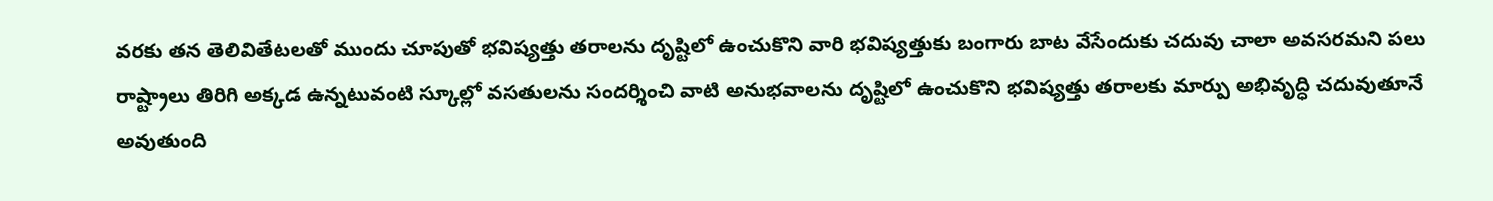వరకు తన తెలివితేటలతో ముందు చూపుతో భవిష్యత్తు తరాలను దృష్టిలో ఉంచుకొని వారి భవిష్యత్తుకు బంగారు బాట వేసేందుకు చదువు చాలా అవసరమని పలు రాష్ట్రాలు తిరిగి అక్కడ ఉన్నటువంటి స్కూల్లో వసతులను సందర్శించి వాటి అనుభవాలను దృష్టిలో ఉంచుకొని భవిష్యత్తు తరాలకు మార్పు అభివృద్ధి చదువుతూనే అవుతుంది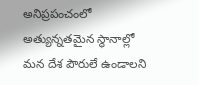అనిప్రపంచంలో అత్యున్నతమైన స్థానాల్లో మన దేశ పౌరులే ఉండాలని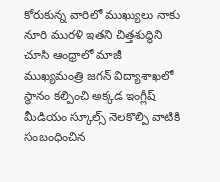కోరుకున్న వారిలో ముఖ్యులు నాకు నూరి మురళి ఇతని చిత్తశుద్ధిని చూసి ఆంధ్రాలో మాజీ ముఖ్యమంత్రి జగన్ విద్యాశాఖలో స్థానం కల్పించి అక్కడ ఇంగ్లీష్ మీడియం స్కూల్స్ నెలకొల్పి వాటికి సంబంధించిన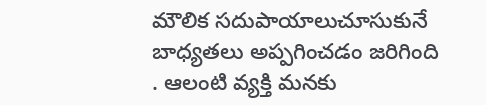మౌలిక సదుపాయాలుచూసుకునే బాధ్యతలు అప్పగించడం జరిగింది . ఆలంటి వ్యక్తి మనకు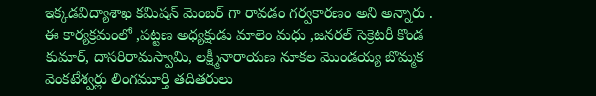ఇక్కడవిద్యాశాఖ కమిషన్ మెంబర్ గా రావడం గర్వకారణం అని అన్నారు .
ఈ కార్యక్రమంలో ,పట్టణ అధ్యక్షుడు మాలెం మధు ,జనరల్ సెక్రెటరీ కొండ కుమార్, దాసరిరామస్వామి, లక్ష్మీనారాయణ నూకల మొండయ్య బొమ్మక వెంకటేశ్వర్లు లింగమూర్తి తదితరులు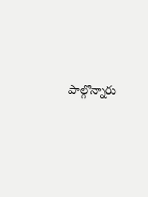పాల్గొన్నారు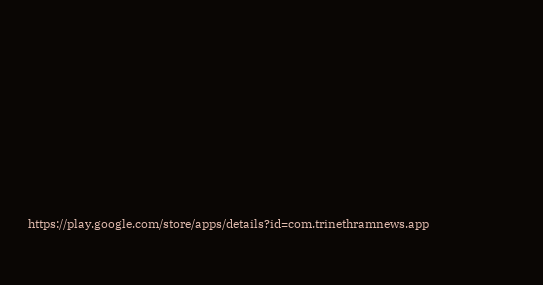https://play.google.com/store/apps/details?id=com.trinethramnews.app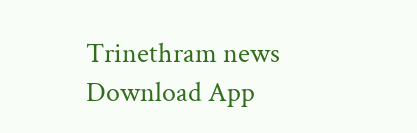Trinethram news
Download App